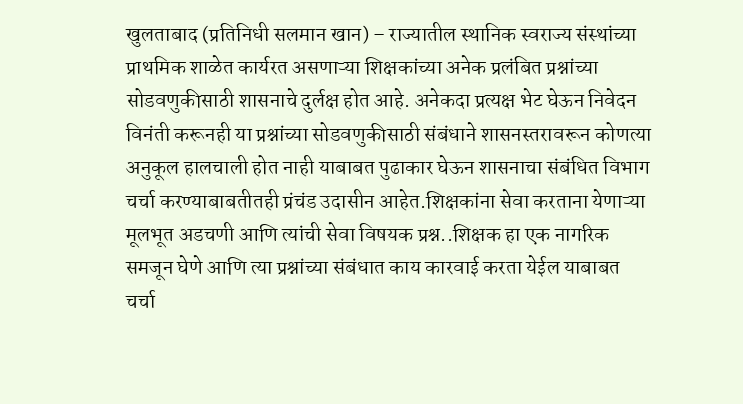खुलताबाद (प्रतिनिधी सलमान खान) – राज्यातील स्थानिक स्वराज्य संस्थांच्या प्राथमिक शाळेत कार्यरत असणाऱ्या शिक्षकांच्या अनेक प्रलंबित प्रश्नांच्या सोडवणुकीसाठी शासनाचे दुर्लक्ष होत आहे. अनेकदा प्रत्यक्ष भेट घेऊन निवेदन विनंती करूनही या प्रश्नांच्या सोडवणुकीसाठी संबंधाने शासनस्तरावरून कोणत्या अनुकूल हालचाली होत नाही याबाबत पुढाकार घेऊन शासनाचा संबंधित विभाग चर्चा करण्याबाबतीतही प्रंचंड उदासीन आहेत.शिक्षकांना सेवा करताना येणाऱ्या मूलभूत अडचणी आणि त्यांची सेवा विषयक प्रश्न..शिक्षक हा एक नागरिक समजून घेणे आणि त्या प्रश्नांच्या संबंधात काय कारवाई करता येईल याबाबत चर्चा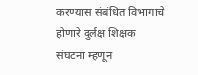करण्यास संबंधित विभागाचे होणारे दुर्लक्ष शिक्षक संघटना म्हणून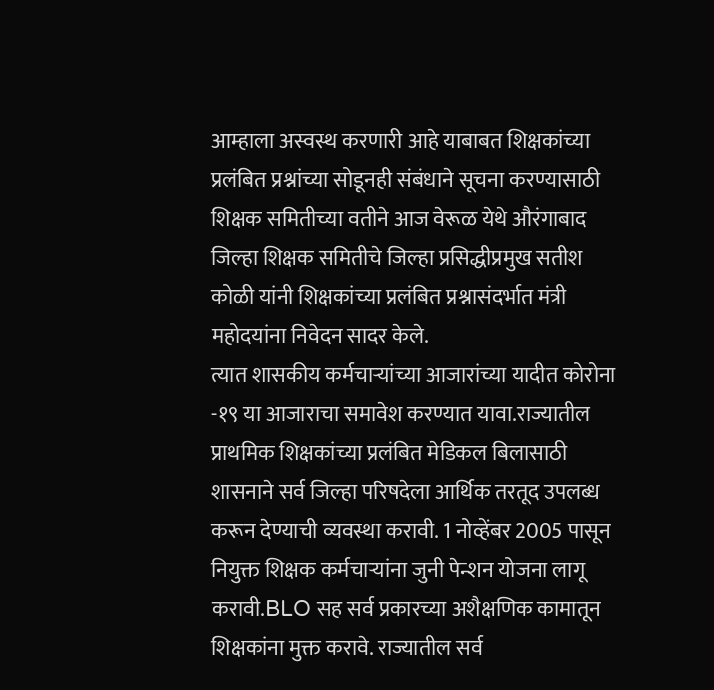आम्हाला अस्वस्थ करणारी आहे याबाबत शिक्षकांच्या प्रलंबित प्रश्नांच्या सोडूनही संबंधाने सूचना करण्यासाठी शिक्षक समितीच्या वतीने आज वेरूळ येथे औरंगाबाद जिल्हा शिक्षक समितीचे जिल्हा प्रसिद्धीप्रमुख सतीश कोळी यांनी शिक्षकांच्या प्रलंबित प्रश्नासंदर्भात मंत्री महोदयांना निवेदन सादर केले.
त्यात शासकीय कर्मचाऱ्यांच्या आजारांच्या यादीत कोरोना -१९ या आजाराचा समावेश करण्यात यावा.राज्यातील प्राथमिक शिक्षकांच्या प्रलंबित मेडिकल बिलासाठी शासनाने सर्व जिल्हा परिषदेला आर्थिक तरतूद उपलब्ध करून देण्याची व्यवस्था करावी. 1 नोव्हेंबर 2005 पासून नियुक्त शिक्षक कर्मचाऱ्यांना जुनी पेन्शन योजना लागू करावी.BLO सह सर्व प्रकारच्या अशैक्षणिक कामातून शिक्षकांना मुक्त करावे. राज्यातील सर्व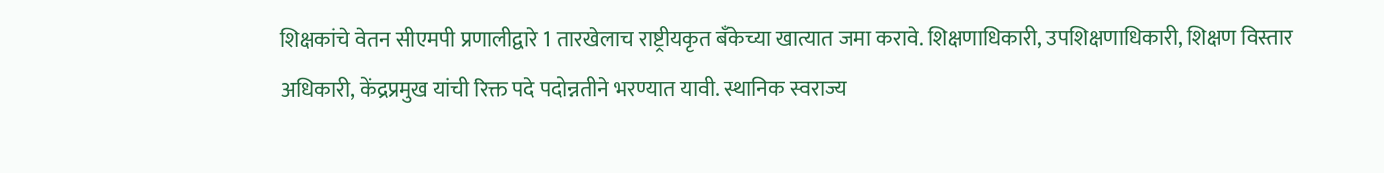शिक्षकांचे वेतन सीएमपी प्रणालीद्वारे 1 तारखेलाच राष्ट्रीयकृत बँकेच्या खात्यात जमा करावे. शिक्षणाधिकारी, उपशिक्षणाधिकारी, शिक्षण विस्तार अधिकारी, केंद्रप्रमुख यांची रिक्त पदे पदोन्नतीने भरण्यात यावी. स्थानिक स्वराज्य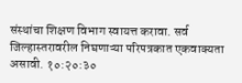संस्थांचा शिक्षण विभाग स्वायत्त करावा. सर्व जिल्हास्तरावरील निघणाऱ्या परिपत्रकात एकवाक्यता असावी. १०:२०:३०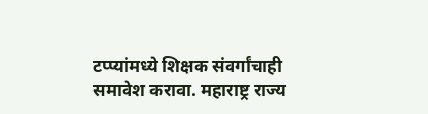टप्प्यांमध्ये शिक्षक संवर्गांचाही समावेश करावा. महाराष्ट्र राज्य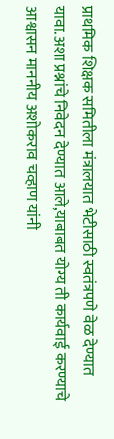प्राथमिक शिक्षक समितीला मंत्रालयात भेटीसाठी स्वतंत्रपणे वेळ देण्यात यावा.अशा प्रश्नांचे निवेदन देण्यात आले,याबाबत योग्य ती कार्यवाई करण्याचे आश्वासन माननीय अशोकराव चव्हाण यांनी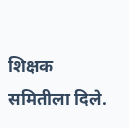शिक्षक समितीला दिले.